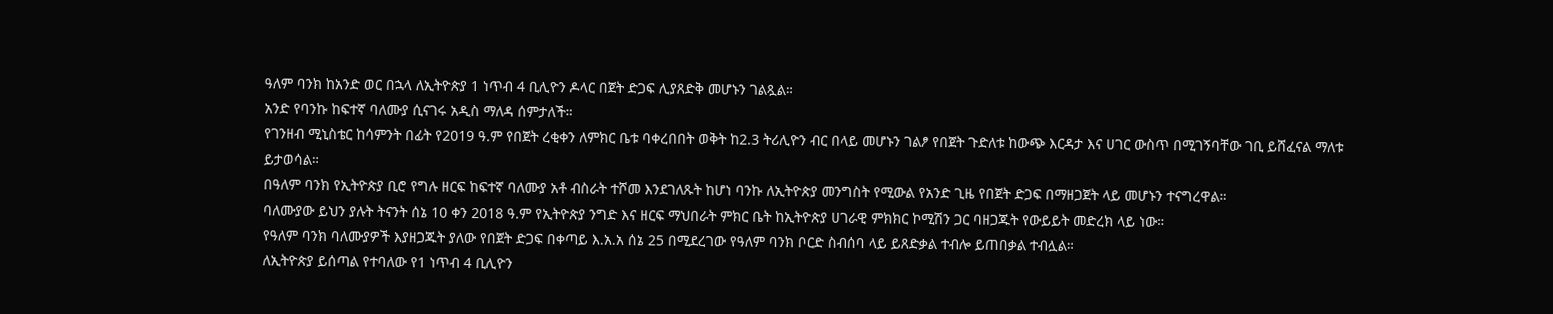ዓለም ባንክ ከአንድ ወር በኋላ ለኢትዮጵያ 1 ነጥብ 4 ቢሊዮን ዶላር በጀት ድጋፍ ሊያጸድቅ መሆኑን ገልጿል።
አንድ የባንኩ ከፍተኛ ባለሙያ ሲናገሩ አዲስ ማለዳ ሰምታለች።
የገንዘብ ሚኒስቴር ከሳምንት በፊት የ2019 ዓ.ም የበጀት ረቂቀን ለምክር ቤቱ ባቀረበበት ወቅት ከ2.3 ትሪሊዮን ብር በላይ መሆኑን ገልፆ የበጀት ጉድለቱ ከውጭ እርዳታ እና ሀገር ውስጥ በሚገኝባቸው ገቢ ይሸፈናል ማለቱ ይታወሳል።
በዓለም ባንክ የኢትዮጵያ ቢሮ የግሉ ዘርፍ ከፍተኛ ባለሙያ አቶ ብስራት ተሾመ እንደገለጹት ከሆነ ባንኩ ለኢትዮጵያ መንግስት የሚውል የአንድ ጊዜ የበጀት ድጋፍ በማዘጋጀት ላይ መሆኑን ተናግረዋል።
ባለሙያው ይህን ያሉት ትናንት ሰኔ 10 ቀን 2018 ዓ.ም የኢትዮጵያ ንግድ እና ዘርፍ ማህበራት ምክር ቤት ከኢትዮጵያ ሀገራዊ ምክክር ኮሚሽን ጋር ባዘጋጁት የውይይት መድረክ ላይ ነው።
የዓለም ባንክ ባለሙያዎች እያዘጋጁት ያለው የበጀት ድጋፍ በቀጣይ እ.አ.አ ሰኔ 25 በሚደረገው የዓለም ባንክ ቦርድ ስብሰባ ላይ ይጸድቃል ተብሎ ይጠበቃል ተብሏል።
ለኢትዮጵያ ይሰጣል የተባለው የ1 ነጥብ 4 ቢሊዮን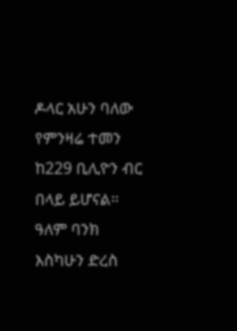ዶላር አሁን ባለው የምንዛሬ ተመን ከ229 ቢሊዮን ብር በላይ ይሆናል።
ዓለም ባንክ እስካሁን ድረስ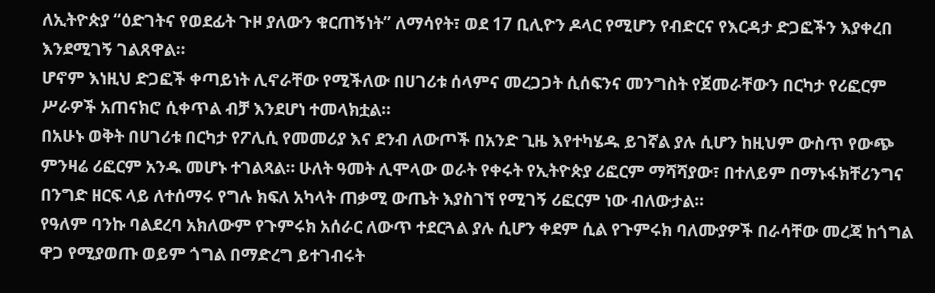ለኢትዮጵያ “ዕድገትና የወደፊት ጉዞ ያለውን ቁርጠኝነት” ለማሳየት፣ ወደ 17 ቢሊዮን ዶላር የሚሆን የብድርና የእርዳታ ድጋፎችን እያቀረበ እንደሚገኝ ገልጸዋል።
ሆኖም እነዚህ ድጋፎች ቀጣይነት ሊኖራቸው የሚችለው በሀገሪቱ ሰላምና መረጋጋት ሲሰፍንና መንግስት የጀመራቸውን በርካታ የሪፎርም ሥራዎች አጠናክሮ ሲቀጥል ብቻ እንደሆነ ተመላክቷል።
በአሁኑ ወቅት በሀገሪቱ በርካታ የፖሊሲ የመመሪያ እና ደንብ ለውጦች በአንድ ጊዜ እየተካሄዱ ይገኛል ያሉ ሲሆን ከዚህም ውስጥ የውጭ ምንዛሬ ሪፎርም አንዱ መሆኑ ተገልጻል። ሁለት ዓመት ሊሞላው ወራት የቀሩት የኢትዮጵያ ሪፎርም ማሻሻያው፣ በተለይም በማኑፋክቸሪንግና በንግድ ዘርፍ ላይ ለተሰማሩ የግሉ ክፍለ አካላት ጠቃሚ ውጤት እያስገኘ የሚገኝ ሪፎርም ነው ብለውታል።
የዓለም ባንኩ ባልደረባ አክለውም የጉምሩክ አሰራር ለውጥ ተደርጓል ያሉ ሲሆን ቀደም ሲል የጉምሩክ ባለሙያዎች በራሳቸው መረጃ ከጎግል ዋጋ የሚያወጡ ወይም ጎግል በማድረግ ይተገብሩት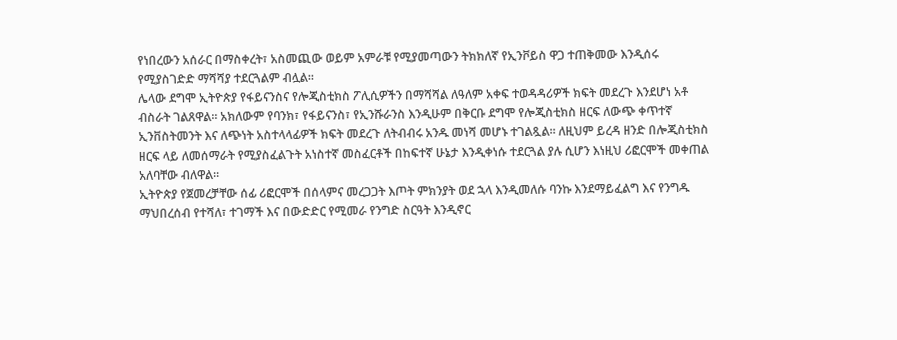የነበረውን አሰራር በማስቀረት፣ አስመጪው ወይም አምራቹ የሚያመጣውን ትክክለኛ የኢንቮይስ ዋጋ ተጠቅመው እንዲሰሩ የሚያስገድድ ማሻሻያ ተደርጓልም ብሏል።
ሌላው ደግሞ ኢትዮጵያ የፋይናንስና የሎጂስቲክስ ፖሊሲዎችን በማሻሻል ለዓለም አቀፍ ተወዳዳሪዎች ክፍት መደረጉ እንደሆነ አቶ ብስራት ገልጸዋል። አክለውም የባንክ፣ የፋይናንስ፣ የኢንሹራንስ እንዲሁም በቅርቡ ደግሞ የሎጂስቲክስ ዘርፍ ለውጭ ቀጥተኛ ኢንቨስትመንት እና ለጭነት አስተላላፊዎች ክፍት መደረጉ ለትብብሩ አንዱ መነሻ መሆኑ ተገልጿል። ለዚህም ይረዳ ዘንድ በሎጂስቲክስ ዘርፍ ላይ ለመሰማራት የሚያስፈልጉት አነስተኛ መስፈርቶች በከፍተኛ ሁኔታ እንዲቀነሱ ተደርጓል ያሉ ሲሆን እነዚህ ሪፎርሞች መቀጠል አለባቸው ብለዋል።
ኢትዮጵያ የጀመረቻቸው ሰፊ ሪፎርሞች በሰላምና መረጋጋት እጦት ምክንያት ወደ ኋላ እንዲመለሱ ባንኩ እንደማይፈልግ እና የንግዱ ማህበረሰብ የተሻለ፣ ተገማች እና በውድድር የሚመራ የንግድ ስርዓት እንዲኖር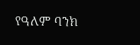የዓለም ባንክ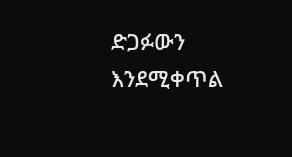ድጋፉውን እንደሚቀጥል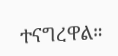ተናግረዋል።